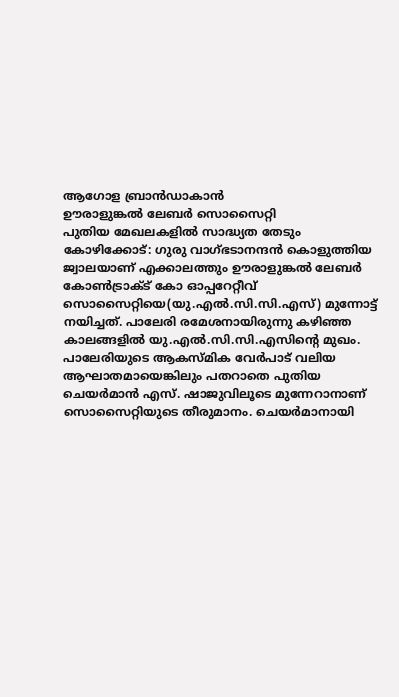ആഗോള ബ്രാൻഡാകാൻ
ഊരാളുങ്കൽ ലേബർ സൊസൈറ്റി
പുതിയ മേഖലകളിൽ സാദ്ധ്യത തേടും
കോഴിക്കോട്: ഗുരു വാഗ്ഭടാനന്ദൻ കൊളുത്തിയ ജ്വാലയാണ് എക്കാലത്തും ഊരാളുങ്കൽ ലേബർ കോൺട്രാക്ട് കോ ഓപ്പറേറ്റീവ് സൊസൈറ്റിയെ(യു.എൽ.സി.സി.എസ്) മുന്നോട്ട് നയിച്ചത്. പാലേരി രമേശനായിരുന്നു കഴിഞ്ഞ കാലങ്ങളിൽ യു.എൽ.സി.സി.എസിന്റെ മുഖം. പാലേരിയുടെ ആകസ്മിക വേർപാട് വലിയ ആഘാതമായെങ്കിലും പതറാതെ പുതിയ ചെയർമാൻ എസ്. ഷാജുവിലൂടെ മുന്നേറാനാണ് സൊസൈറ്റിയുടെ തീരുമാനം. ചെയർമാനായി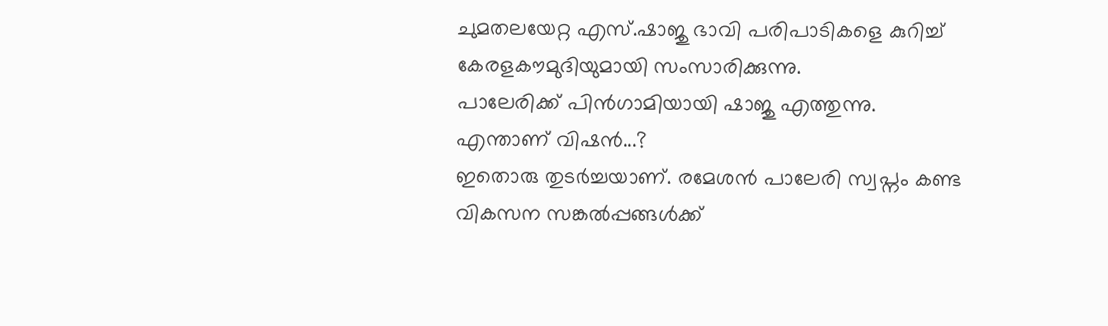ചുമതലയേറ്റ എസ്.ഷാജു ഭാവി പരിപാടികളെ കുറിച്ച് കേരളകൗമുദിയുമായി സംസാരിക്കുന്നു.
പാലേരിക്ക് പിൻഗാമിയായി ഷാജു എത്തുന്നു. എന്താണ് വിഷൻ...?
ഇതൊരു തുടർച്ചയാണ്. രമേശൻ പാലേരി സ്വപ്നം കണ്ട വികസന സങ്കൽപ്പങ്ങൾക്ക്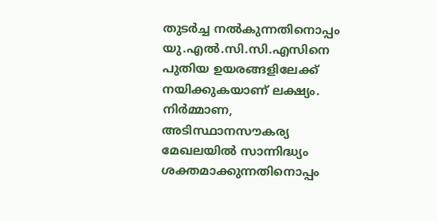തുടർച്ച നൽകുന്നതിനൊപ്പം യു.എൽ.സി.സി.എസിനെ പുതിയ ഉയരങ്ങളിലേക്ക് നയിക്കുകയാണ് ലക്ഷ്യം. നിർമ്മാണ, അടിസ്ഥാനസൗകര്യ മേഖലയിൽ സാന്നിദ്ധ്യം ശക്തമാക്കുന്നതിനൊപ്പം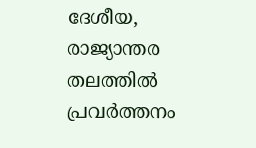ദേശീയ, രാജ്യാന്തര തലത്തിൽ പ്രവർത്തനം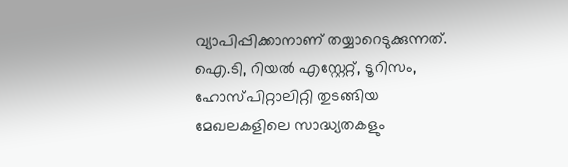വ്യാപിപ്പിക്കാനാണ് തയ്യാറെടുക്കുന്നത്. ഐ.ടി, റിയൽ എസ്റ്റേറ്റ്, ടൂറിസം, ഹോസ്പിറ്റാലിറ്റി തുടങ്ങിയ മേഖലകളിലെ സാദ്ധ്യതകളും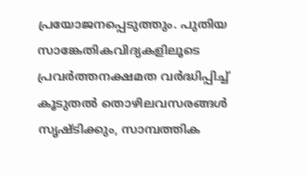പ്രയോജനപ്പെടുത്തും. പുതിയ സാങ്കേതികവിദ്യകളിലൂടെ പ്രവർത്തനക്ഷമത വർദ്ധിപ്പിച്ച് കൂടുതൽ തൊഴിലവസരങ്ങൾ സൃഷ്ടിക്കും, സാമ്പത്തിക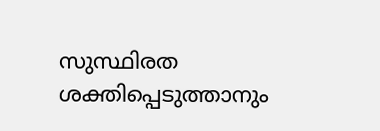സുസ്ഥിരത ശക്തിപ്പെടുത്താനും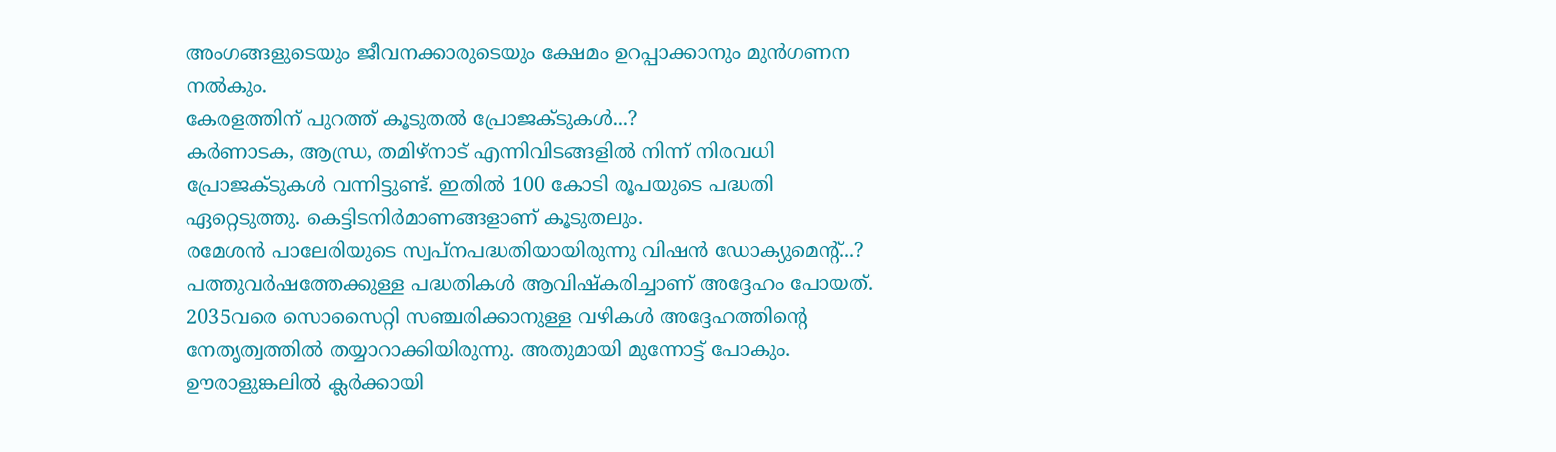അംഗങ്ങളുടെയും ജീവനക്കാരുടെയും ക്ഷേമം ഉറപ്പാക്കാനും മുൻഗണന നൽകും.
കേരളത്തിന് പുറത്ത് കൂടുതൽ പ്രോജക്ടുകൾ...?
കർണാടക, ആന്ധ്ര, തമിഴ്നാട് എന്നിവിടങ്ങളിൽ നിന്ന് നിരവധി പ്രോജക്ടുകൾ വന്നിട്ടുണ്ട്. ഇതിൽ 100 കോടി രൂപയുടെ പദ്ധതി ഏറ്റെടുത്തു. കെട്ടിടനിർമാണങ്ങളാണ് കൂടുതലും.
രമേശൻ പാലേരിയുടെ സ്വപ്നപദ്ധതിയായിരുന്നു വിഷൻ ഡോക്യുമെന്റ്...?
പത്തുവർഷത്തേക്കുള്ള പദ്ധതികൾ ആവിഷ്കരിച്ചാണ് അദ്ദേഹം പോയത്. 2035വരെ സൊസൈറ്റി സഞ്ചരിക്കാനുള്ള വഴികൾ അദ്ദേഹത്തിന്റെ നേതൃത്വത്തിൽ തയ്യാറാക്കിയിരുന്നു. അതുമായി മുന്നോട്ട് പോകും.
ഊരാളുങ്കലിൽ ക്ലർക്കായി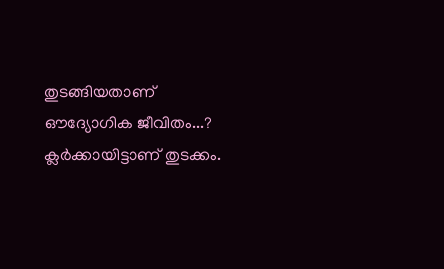തുടങ്ങിയതാണ്
ഔദ്യോഗിക ജീവിതം...?
ക്ലർക്കായിട്ടാണ് തുടക്കം.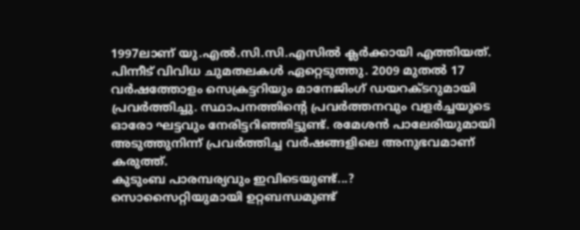1997ലാണ് യു.എൽ.സി.സി.എസിൽ ക്ലർക്കായി എത്തിയത്. പിന്നീട് വിവിധ ചുമതലകൾ ഏറ്റെടുത്തു. 2009 മുതൽ 17 വർഷത്തോളം സെക്രട്ടറിയും മാനേജിംഗ് ഡയറക്ടറുമായി പ്രവർത്തിച്ചു. സ്ഥാപനത്തിന്റെ പ്രവർത്തനവും വളർച്ചയുടെ ഓരോ ഘട്ടവും നേരിട്ടറിഞ്ഞിട്ടുണ്ട്. രമേശൻ പാലേരിയുമായി അടുത്തുനിന്ന് പ്രവർത്തിച്ച വർഷങ്ങളിലെ അനുഭവമാണ് കരുത്ത്.
കുടുംബ പാരമ്പര്യവും ഇവിടെയുണ്ട്...?
സൊസൈറ്റിയുമായി ഉറ്റബന്ധമുണ്ട്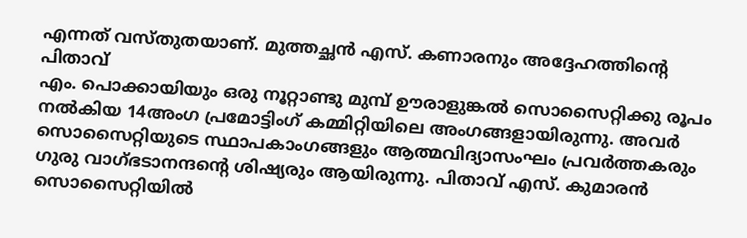എന്നത് വസ്തുതയാണ്. മുത്തച്ഛൻ എസ്. കണാരനും അദ്ദേഹത്തിന്റെ പിതാവ്
എം. പൊക്കായിയും ഒരു നൂറ്റാണ്ടു മുമ്പ് ഊരാളുങ്കൽ സൊസൈറ്റിക്കു രൂപം നൽകിയ 14അംഗ പ്രമോട്ടിംഗ് കമ്മിറ്റിയിലെ അംഗങ്ങളായിരുന്നു. അവർ സൊസൈറ്റിയുടെ സ്ഥാപകാംഗങ്ങളും ആത്മവിദ്യാസംഘം പ്രവർത്തകരും ഗുരു വാഗ്ഭടാനന്ദന്റെ ശിഷ്യരും ആയിരുന്നു. പിതാവ് എസ്. കുമാരൻ സൊസൈറ്റിയിൽ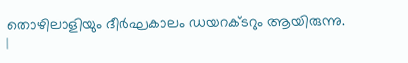തൊഴിലാളിയും ദീർഘകാലം ഡയറക്ടറും ആയിരുന്നു.
|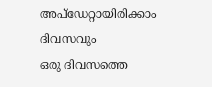അപ്ഡേറ്റായിരിക്കാം ദിവസവും
ഒരു ദിവസത്തെ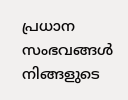പ്രധാന സംഭവങ്ങൾ നിങ്ങളുടെ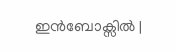ഇൻബോക്സിൽ |